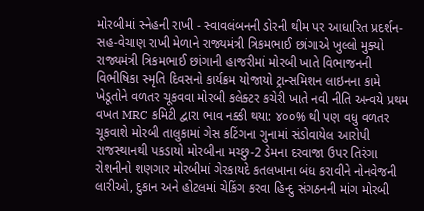મોરબીમાં સ્નેહની રાખી - સ્વાવલંબનની ડોરની થીમ પર આધારિત પ્રદર્શન-સહ-વેચાણ રાખી મેળાને રાજ્યમંત્રી ત્રિકમભાઈ છાંગાએ ખુલ્લો મુક્યો રાજ્યમંત્રી ત્રિકમભાઈ છાંગાની હાજરીમાં મોરબી ખાતે વિભાજનની વિભીષિકા સ્મૃતિ દિવસનો કાર્યક્રમ યોજાયો ટ્રાન્સમિશન લાઇનના કામે ખેડૂતોને વળતર ચૂકવવા મોરબી કલેક્ટર કચેરી ખાતે નવી નીતિ અન્વયે પ્રથમ વખત MRC કમિટી દ્વારા ભાવ નક્કી થયા: ૪૦૦% થી પણ વધુ વળતર ચૂકવાશે મોરબી તાલુકામાં ગેસ કટિંગના ગુનામાં સંડોવાયેલ આરોપી રાજસ્થાનથી પકડાયો મોરબીના મચ્છુ-2 ડેમના દરવાજા ઉપર તિરંગા રોશનીનો શણગાર મોરબીમાં ગેરકાયદે કતલખાના બંધ કરાવીને નોનવેજની લારીઓ, દુકાન અને હોટલમાં ચેકિંગ કરવા હિન્દુ સંગઠનની માંગ મોરબી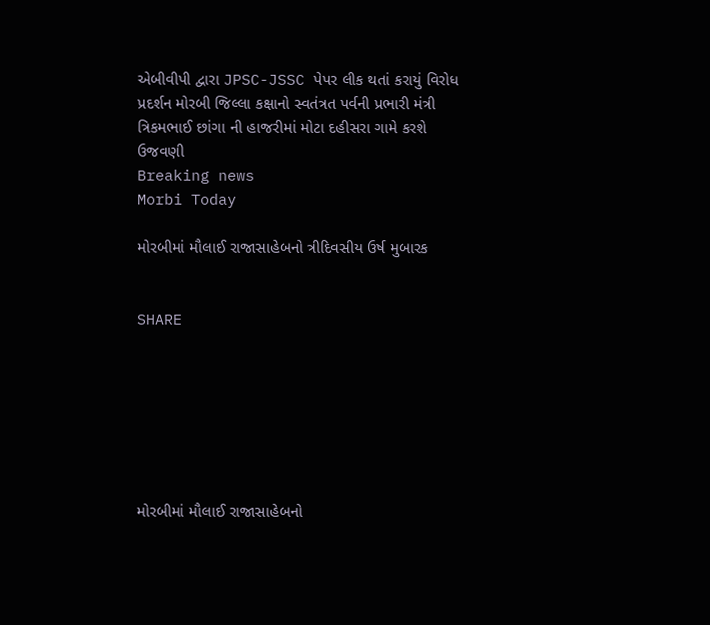એબીવીપી દ્વારા JPSC-JSSC પેપર લીક થતાં કરાયું વિરોધ પ્રદર્શન મોરબી જિલ્લા કક્ષાનો સ્વતંત્રત પર્વની પ્રભારી મંત્રી ત્રિકમભાઈ છાંગા ની હાજરીમાં મોટા દહીસરા ગામે કરશે ઉજવણી
Breaking news
Morbi Today

મોરબીમાં મૌલાઈ રાજાસાહેબનો ત્રીદિવસીય ઉર્ષ મુબારક


SHARE







મોરબીમાં મૌલાઈ રાજાસાહેબનો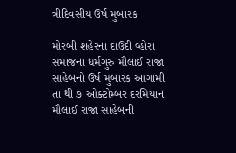ત્રીદિવસીય ઉર્ષ મુબારક

મોરબી શહેરના દાઉદી વ્હોરા સમાજના ધર્મગુરુ મૌલાઈ રાજા સાહેબનો ઉર્ષ મુબારક આગામી તા થી ૭ ઓક્ટોમ્બર દરમિયાન મૌલાઈ રાજા સાહેબની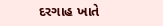દરગાહ ખાતે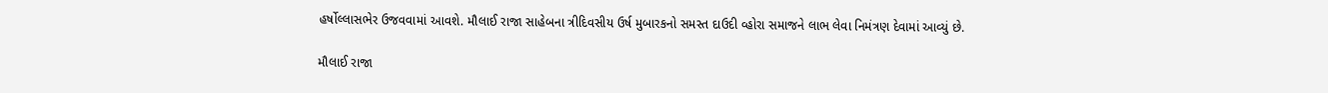હર્ષોલ્લાસભેર ઉજવવામાં આવશે. મૌલાઈ રાજા સાહેબના ત્રીદિવસીય ઉર્ષ મુબારકનો સમસ્ત દાઉદી વ્હોરા સમાજને લાભ લેવા નિમંત્રણ દેવામાં આવ્યું છે.

મૌલાઈ રાજા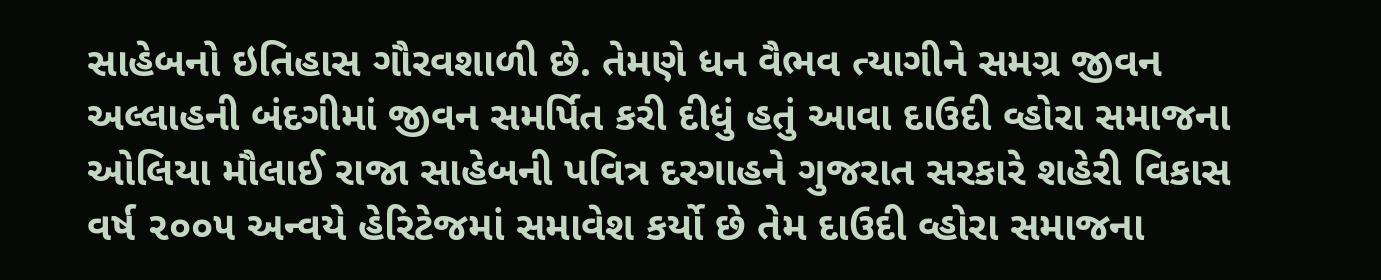સાહેબનો ઇતિહાસ ગૌરવશાળી છે. તેમણે ધન વૈભવ ત્યાગીને સમગ્ર જીવન અલ્લાહની બંદગીમાં જીવન સમર્પિત કરી દીધું હતું આવા દાઉદી વ્હોરા સમાજના ઓલિયા મૌલાઈ રાજા સાહેબની પવિત્ર દરગાહને ગુજરાત સરકારે શહેરી વિકાસ વર્ષ ૨૦૦૫ અન્વયે હેરિટેજમાં સમાવેશ કર્યો છે તેમ દાઉદી વ્હોરા સમાજના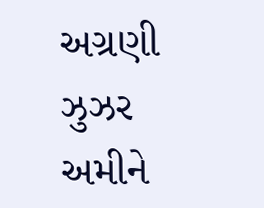અગ્રણી ઝુઝર અમીને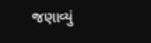જણાવ્યું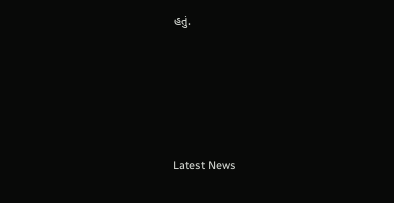હતું.






Latest News